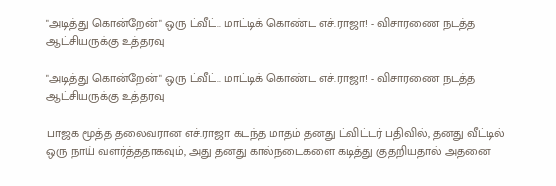"அடித்து கொன்றேன்" ஒரு ட்வீட்.. மாட்டிக் கொண்ட எச்.ராஜா! - விசாரணை நடத்த ஆட்சியருக்கு உத்தரவு

"அடித்து கொன்றேன்" ஒரு ட்வீட்.. மாட்டிக் கொண்ட எச்.ராஜா! - விசாரணை நடத்த ஆட்சியருக்கு உத்தரவு

பாஜக மூத்த தலைவரான எச்.ராஜா கடந்த மாதம் தனது ட்விட்டர் பதிவில், தனது வீட்டில் ஒரு நாய் வளர்த்ததாகவும், அது தனது கால்நடைகளை கடித்து குதறியதால் அதனை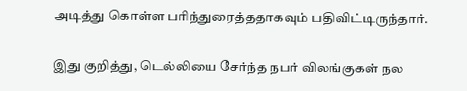அடித்து கொள்ள பரிந்துரைத்ததாகவும் பதிவிட்டிருந்தார்.

இது குறித்து, டெல்லியை சேர்ந்த நபர் விலங்குகள் நல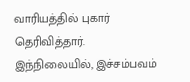வாரியத்தில் புகார் தெரிவித்தார். இந்நிலையில், இச்சம்பவம்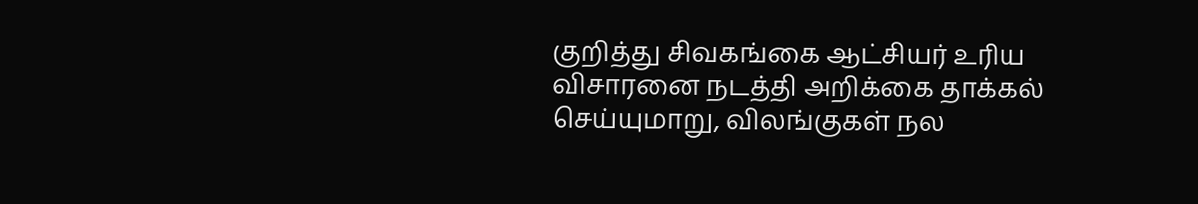குறித்து சிவகங்கை ஆட்சியர் உரிய விசாரனை நடத்தி அறிக்கை தாக்கல் செய்யுமாறு, விலங்குகள் நல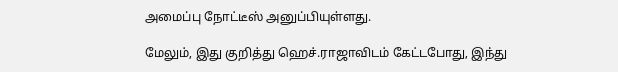அமைப்பு நோட்டீஸ் அனுப்பியுள்ளது.

மேலும், இது குறித்து ஹெச்.ராஜாவிடம் கேட்டபோது, இந்து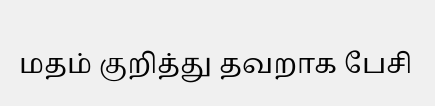மதம் குறித்து தவறாக பேசி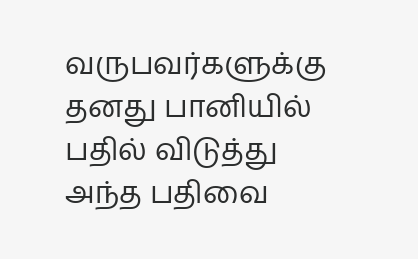வருபவர்களுக்கு தனது பானியில் பதில் விடுத்து அந்த பதிவை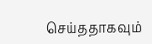செய்ததாகவும்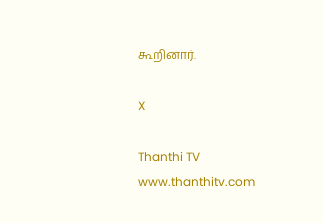கூறினார்.

X

Thanthi TV
www.thanthitv.com